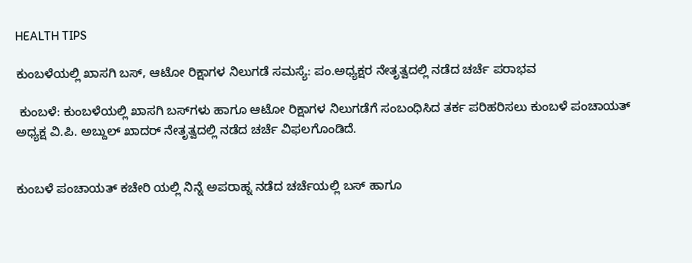HEALTH TIPS

ಕುಂಬಳೆಯಲ್ಲಿ ಖಾಸಗಿ ಬಸ್, ಆಟೋ ರಿಕ್ಷಾಗಳ ನಿಲುಗಡೆ ಸಮಸ್ಯೆ: ಪಂ.ಅಧ್ಯಕ್ಷರ ನೇತೃತ್ವದಲ್ಲಿ ನಡೆದ ಚರ್ಚೆ ಪರಾಭವ

 ಕುಂಬಳೆ: ಕುಂಬಳೆಯಲ್ಲಿ ಖಾಸಗಿ ಬಸ್‌ಗಳು ಹಾಗೂ ಆಟೋ ರಿಕ್ಷಾಗಳ ನಿಲುಗಡೆಗೆ ಸಂಬಂಧಿಸಿದ ತರ್ಕ ಪರಿಹರಿಸಲು ಕುಂಬಳೆ ಪಂಚಾಯತ್ ಅಧ್ಯಕ್ಷ ವಿ.ಪಿ. ಅಬ್ದುಲ್ ಖಾದರ್ ನೇತೃತ್ವದಲ್ಲಿ ನಡೆದ ಚರ್ಚೆ ವಿಫಲಗೊಂಡಿದೆ.


ಕುಂಬಳೆ ಪಂಚಾಯತ್ ಕಚೇರಿ ಯಲ್ಲಿ ನಿನ್ನೆ ಅಪರಾಹ್ನ ನಡೆದ ಚರ್ಚೆಯಲ್ಲಿ ಬಸ್ ಹಾಗೂ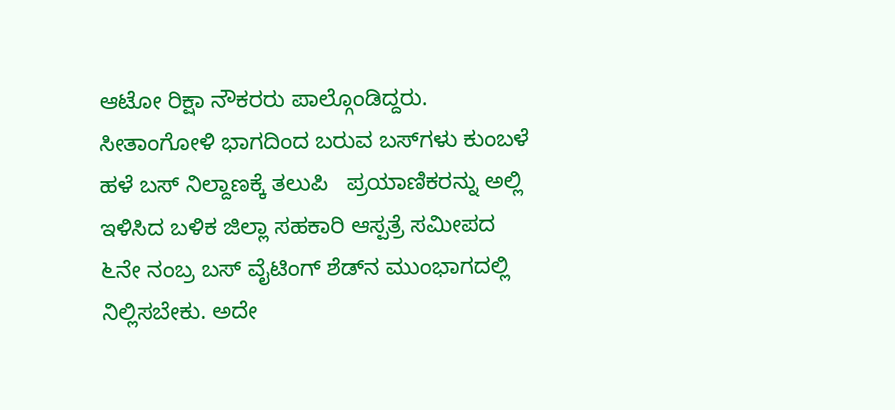ಆಟೋ ರಿಕ್ಷಾ ನೌಕರರು ಪಾಲ್ಗೊಂಡಿದ್ದರು. ಸೀತಾಂಗೋಳಿ ಭಾಗದಿಂದ ಬರುವ ಬಸ್‌ಗಳು ಕುಂಬಳೆ ಹಳೆ ಬಸ್ ನಿಲ್ದಾಣಕ್ಕೆ ತಲುಪಿ   ಪ್ರಯಾಣಿಕರನ್ನು ಅಲ್ಲಿ ಇಳಿಸಿದ ಬಳಿಕ ಜಿಲ್ಲಾ ಸಹಕಾರಿ ಆಸ್ಪತ್ರೆ ಸಮೀಪದ ೬ನೇ ನಂಬ್ರ ಬಸ್ ವೈಟಿಂಗ್ ಶೆಡ್‌ನ ಮುಂಭಾಗದಲ್ಲಿ ನಿಲ್ಲಿಸಬೇಕು. ಅದೇ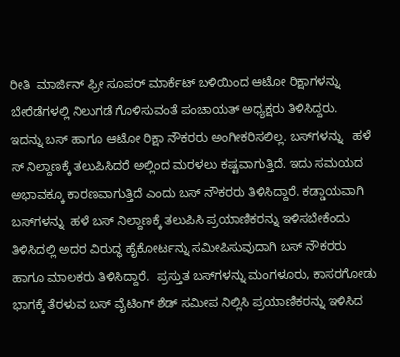ರೀತಿ  ಮಾರ್ಜಿನ್ ಫ್ರೀ ಸೂಪರ್ ಮಾರ್ಕೆಟ್ ಬಳಿಯಿಂದ ಆಟೋ ರಿಕ್ಷಾಗಳನ್ನು ಬೇರೆಡೆಗಳಲ್ಲಿ ನಿಲುಗಡೆ ಗೊಳಿಸುವಂತೆ ಪಂಚಾಯತ್ ಅಧ್ಯಕ್ಷರು ತಿಳಿಸಿದ್ದರು.  ಇದನ್ನು ಬಸ್ ಹಾಗೂ ಆಟೋ ರಿಕ್ಷಾ ನೌಕರರು ಅಂಗೀಕರಿಸಲಿಲ್ಲ. ಬಸ್‌ಗಳನ್ನು   ಹಳೆ ಸ್ ನಿಲ್ದಾಣಕ್ಕೆ ತಲುಪಿಸಿದರೆ ಅಲ್ಲಿಂದ ಮರಳಲು ಕಷ್ಟವಾಗುತ್ತಿದೆ. ಇದು ಸಮಯದ  ಅಭಾವಕ್ಕೂ ಕಾರಣವಾಗುತ್ತಿದೆ ಎಂದು ಬಸ್ ನೌಕರರು ತಿಳಿಸಿದ್ದಾರೆ. ಕಡ್ಡಾಯವಾಗಿ ಬಸ್‌ಗಳನ್ನು  ಹಳೆ ಬಸ್ ನಿಲ್ದಾಣಕ್ಕೆ ತಲುಪಿಸಿ ಪ್ರಯಾಣಿಕರನ್ನು ಇಳಿಸಬೇಕೆಂದು ತಿಳಿಸಿದಲ್ಲಿ ಅದರ ವಿರುದ್ಧ ಹೈಕೋರ್ಟನ್ನು ಸಮೀಪಿಸುವುದಾಗಿ ಬಸ್ ನೌಕರರು ಹಾಗೂ ಮಾಲಕರು ತಿಳಿಸಿದ್ದಾರೆ.  ಪ್ರಸ್ತುತ ಬಸ್‌ಗಳನ್ನು ಮಂಗಳೂರು, ಕಾಸರಗೋಡು ಭಾಗಕ್ಕೆ ತೆರಳುವ ಬಸ್ ವೈಟಿಂಗ್ ಶೆಡ್ ಸಮೀಪ ನಿಲ್ಲಿಸಿ ಪ್ರಯಾಣಿಕರನ್ನು ಇಳಿಸಿದ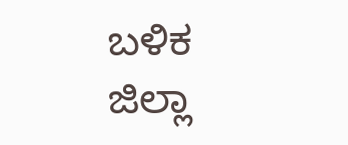ಬಳಿಕ   ಜಿಲ್ಲಾ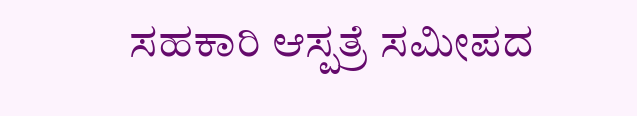ಸಹಕಾರಿ ಆಸ್ಪತ್ರೆ ಸಮೀಪದ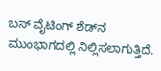ಬಸ್ ವೈಟಿಂಗ್ ಶೆಡ್‌ನ ಮುಂಭಾಗದಲ್ಲಿ ನಿಲ್ಲಿಸಲಾಗುತ್ತಿದೆ.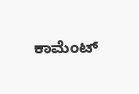ಕಾಮೆಂಟ್‌‌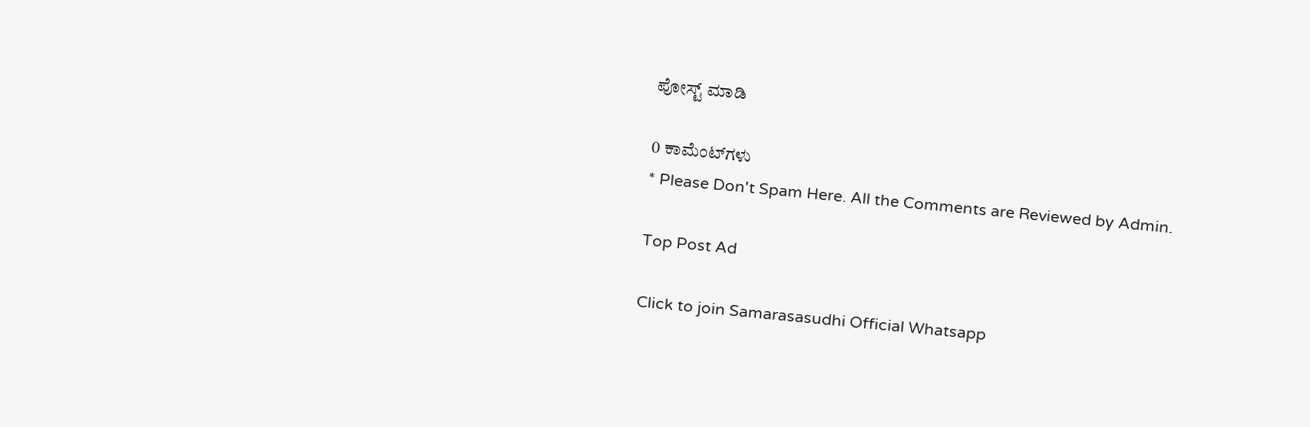ಪೋಸ್ಟ್‌ ಮಾಡಿ

0 ಕಾಮೆಂಟ್‌ಗಳು
* Please Don't Spam Here. All the Comments are Reviewed by Admin.

Top Post Ad

Click to join Samarasasudhi Official Whatsapp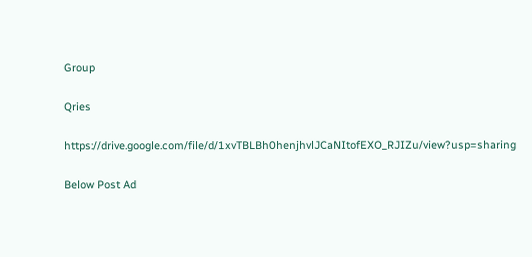Group

Qries

https://drive.google.com/file/d/1xvTBLBh0henjhvlJCaNItofEXO_RJIZu/view?usp=sharing

Below Post Ad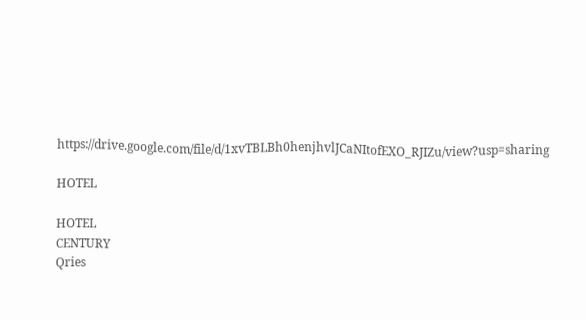https://drive.google.com/file/d/1xvTBLBh0henjhvlJCaNItofEXO_RJIZu/view?usp=sharing

HOTEL

HOTEL
CENTURY
Qries